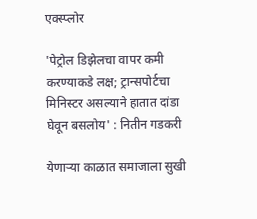एक्स्प्लोर

'पेट्रोल डिझेलचा वापर कमी करण्याकडे लक्ष; ट्रान्सपोर्टचा मिनिस्टर असल्याने हातात दांडा घेवून बसलोय' : नितीन गडकरी

येणाऱ्या काळात समाजाला सुखी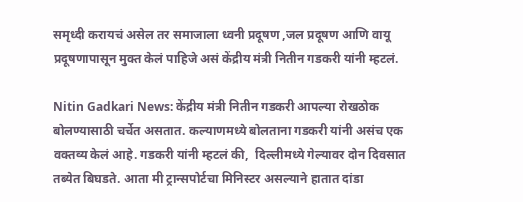समृध्दी करायचं असेल तर समाजाला ध्वनी प्रदूषण ,जल प्रदूषण आणि वायू प्रदूषणापासून मुक्त केलं पाहिजे असं केंद्रीय मंत्री नितीन गडकरी यांनी म्हटलं.

Nitin Gadkari News: केंद्रीय मंत्री नितीन गडकरी आपल्या रोखठोक बोलण्यासाठी चर्चेत असतात. कल्याणमध्ये बोलताना गडकरी यांनी असंच एक वक्तव्य केलं आहे. गडकरी यांनी म्हटलं की,  दिल्लीमध्ये गेल्यावर दोन दिवसात तब्येत बिघडते. आता मी ट्रान्सपोर्टचा मिनिस्टर असल्याने हातात दांडा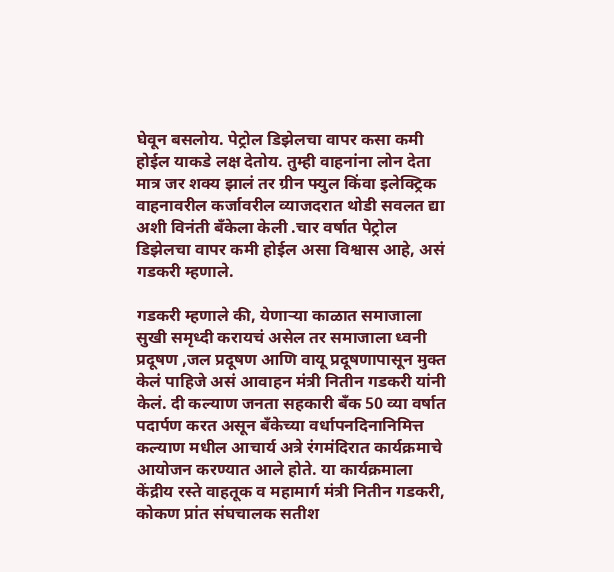घेवून बसलोय. पेट्रोल डिझेलचा वापर कसा कमी होईल याकडे लक्ष देतोय. तुम्ही वाहनांना लोन देता मात्र जर शक्य झालं तर ग्रीन फ्युल किंवा इलेक्ट्रिक वाहनावरील कर्जावरील व्याजदरात थोडी सवलत द्या अशी विनंती बँकेला केली .चार वर्षात पेट्रोल डिझेलचा वापर कमी होईल असा विश्वास आहे, असं गडकरी म्हणाले.

गडकरी म्हणाले की, येणाऱ्या काळात समाजाला सुखी समृध्दी करायचं असेल तर समाजाला ध्वनी प्रदूषण ,जल प्रदूषण आणि वायू प्रदूषणापासून मुक्त केलं पाहिजे असं आवाहन मंत्री नितीन गडकरी यांनी  केलं. दी कल्याण जनता सहकारी बँक 50 व्या वर्षात पदार्पण करत असून बँकेच्या वर्धापनदिनानिमित्त कल्याण मधील आचार्य अत्रे रंगमंदिरात कार्यक्रमाचे आयोजन करण्यात आले होते. या कार्यक्रमाला केंद्रीय रस्ते वाहतूक व महामार्ग मंत्री नितीन गडकरी, कोकण प्रांत संघचालक सतीश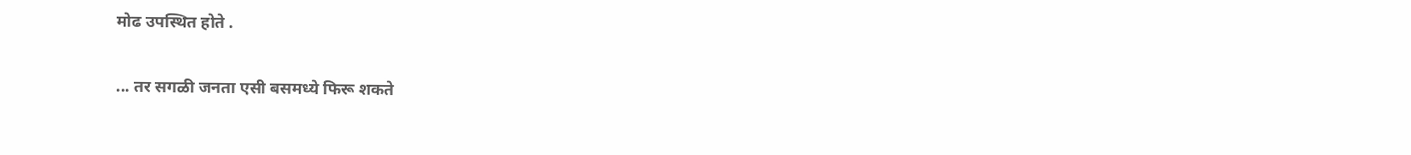मोढ उपस्थित होते .

... तर सगळी जनता एसी बसमध्ये फिरू शकते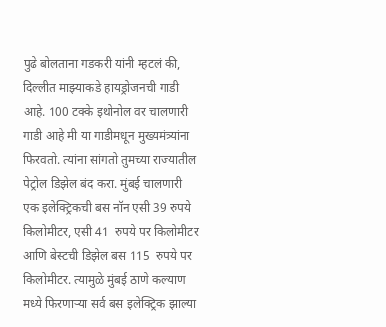पुढे बोलताना गडकरी यांनी म्हटलं की, दिल्लीत माझ्याकडे हायड्रोजनची गाडी आहे. 100 टक्के इथोनोल वर चालणारी गाडी आहे मी या गाडीमधून मुख्यमंत्र्यांना फिरवतो. त्यांना सांगतो तुमच्या राज्यातील पेट्रोल डिझेल बंद करा. मुंबई चालणारी एक इलेक्ट्रिकची बस नॉन एसी 39 रुपये किलोमीटर, एसी 41  रुपये पर किलोमीटर आणि बेस्टची डिझेल बस 115  रुपये पर किलोमीटर. त्यामुळे मुंबई ठाणे कल्याण मध्ये फिरणाऱ्या सर्व बस इलेक्ट्रिक झाल्या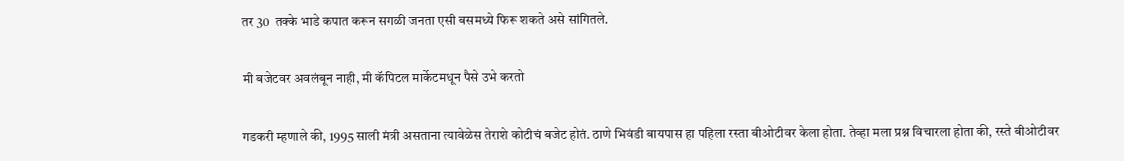तर 30  तक्के भाडे कपात करून सगळी जनता एसी बसमध्ये फिरू शकते असे सांगितले.

मी बजेटवर अवलंबून नाही, मी कॅपिटल मार्केटमधून पैसे उभे करतो

गडकरी म्हणाले की, 1995 साली मंत्री असताना त्यावेळेस तेराशे कोटीचं बजेट होतं. ठाणे भिवंडी बायपास हा पहिला रस्ता बीओटीवर केला होता. तेव्हा मला प्रश्न विचारला होता की, रस्ते बीओटीवर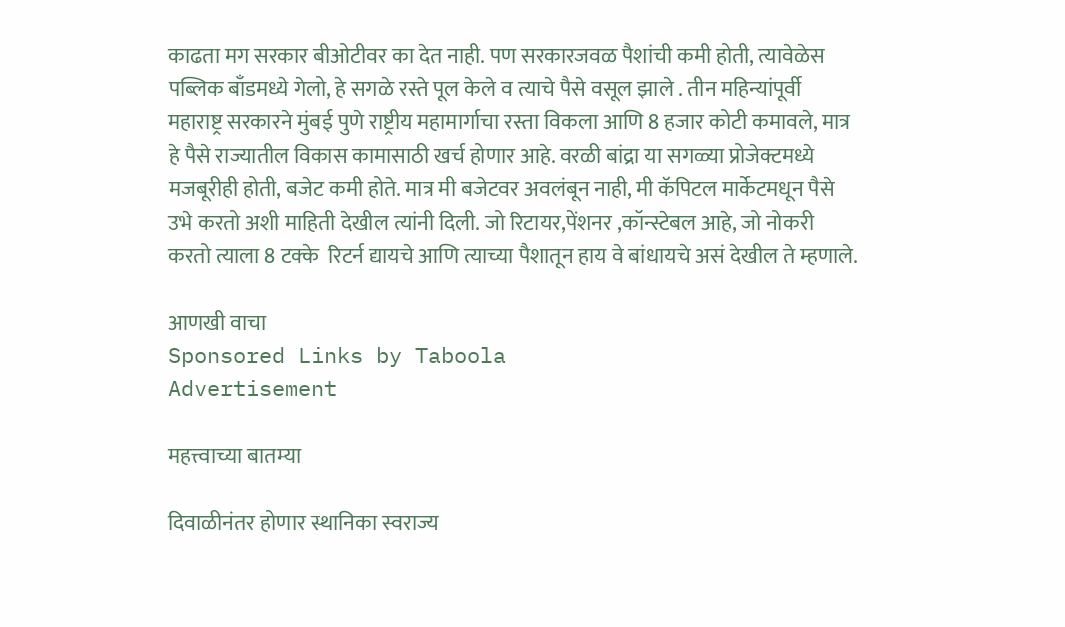काढता मग सरकार बीओटीवर का देत नाही. पण सरकारजवळ पैशांची कमी होती, त्यावेळेस पब्लिक बाँडमध्ये गेलो, हे सगळे रस्ते पूल केले व त्याचे पैसे वसूल झाले . तीन महिन्यांपूर्वी महाराष्ट्र सरकारने मुंबई पुणे राष्ट्रीय महामार्गाचा रस्ता विकला आणि 8 हजार कोटी कमावले, मात्र हे पैसे राज्यातील विकास कामासाठी खर्च होणार आहे. वरळी बांद्रा या सगळ्या प्रोजेक्टमध्ये मजबूरीही होती, बजेट कमी होते. मात्र मी बजेटवर अवलंबून नाही, मी कॅपिटल मार्केटमधून पैसे उभे करतो अशी माहिती देखील त्यांनी दिली. जो रिटायर,पेंशनर ,कॉन्स्टेबल आहे, जो नोकरी करतो त्याला 8 टक्के  रिटर्न द्यायचे आणि त्याच्या पैशातून हाय वे बांधायचे असं देखील ते म्हणाले.

आणखी वाचा
Sponsored Links by Taboola
Advertisement

महत्त्वाच्या बातम्या

दिवाळीनंतर होणार स्थानिका स्वराज्य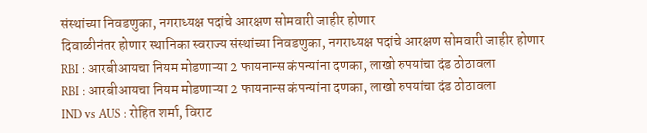संस्थांच्या निवडणुका, नगराध्यक्ष पदांचे आरक्षण सोमवारी जाहीर होणार
दिवाळीनंतर होणार स्थानिका स्वराज्य संस्थांच्या निवडणुका, नगराध्यक्ष पदांचे आरक्षण सोमवारी जाहीर होणार
RBI : आरबीआयचा नियम मोडणाऱ्या 2 फायनान्स कंपन्यांना दणका, लाखो रुपयांचा दंड ठोठावला
RBI : आरबीआयचा नियम मोडणाऱ्या 2 फायनान्स कंपन्यांना दणका, लाखो रुपयांचा दंड ठोठावला
IND vs AUS : रोहित शर्मा, विराट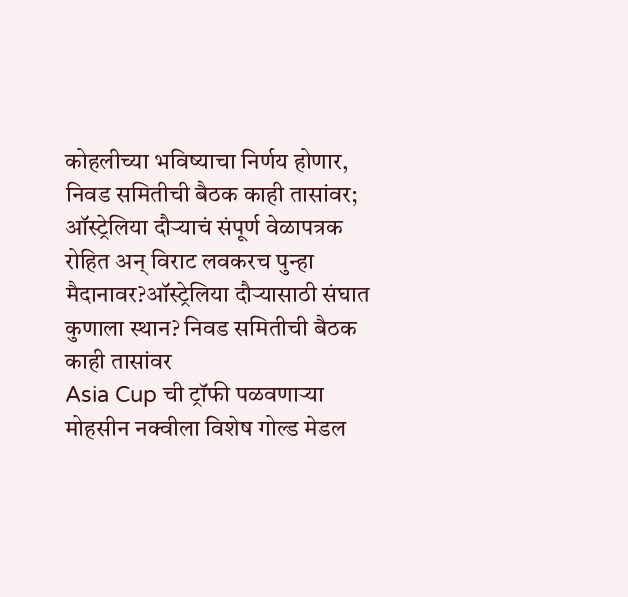कोहलीच्या भविष्याचा निर्णय होणार, निवड समितीची बैठक काही तासांवर; ऑस्ट्रेलिया दौऱ्याचं संपूर्ण वेळापत्रक
रोहित अन् विराट लवकरच पुन्हा मैदानावर?ऑस्ट्रेलिया दौऱ्यासाठी संघात कुणाला स्थान? निवड समितीची बैठक काही तासांवर
Asia Cup ची ट्रॉफी पळवणाऱ्या मोहसीन नक्वीला विशेष गोल्ड मेडल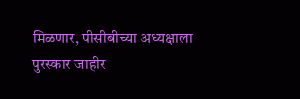मिळणार, पीसीबीच्या अध्यक्षाला पुरस्कार जाहीर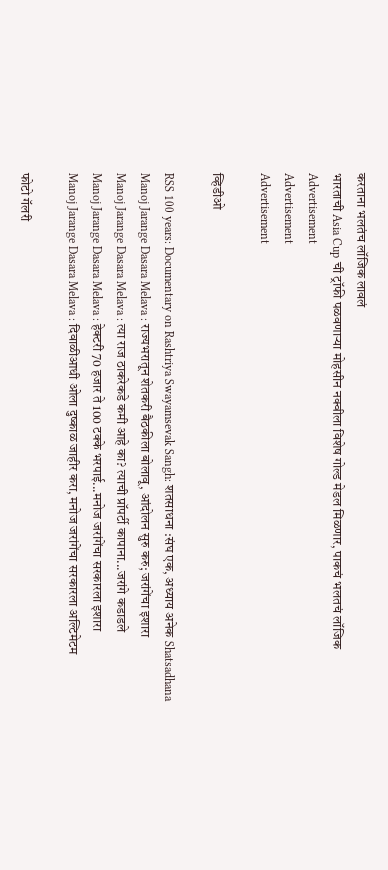करताना भलतंच लॉजिक लावलं
भारताची Asia Cup ची ट्रॉफी पळवणाऱ्या मोहसीन नक्वीला विशेष गोल्ड मेडल मिळणार, पाकचं भलतचं लॉजिक
Advertisement
Advertisement
Advertisement

व्हिडीओ

RSS 100 years: Documentary on Rashtriya Swayamsevak Sangh: शतसाधना :संघ एक, अध्याय अनेक Shatsadhana
Manoj Jarange Dasara Melava : राज्यभरातून शेतकरी बैठकीला बोलावू, आंदोलन सुरु करु; जरांगेंचा इशारा
Manoj Jarange Dasara Melava : त्या राज ठाकरेकडे कमी आहे का? त्याची प्रॉपर्टी कापाना...जरांगे कडाडले
Manoj Jarange Dasara Melava : हेक्टरी 70 हजार ते 100 टक्के भरपाई...मनोज जरांगेंचा सरकारला इशारा
Manoj Jarange Dasara Melava : दिवाळीआधी ओला दुष्काळ जाहीर करा, मनोज जरांगेंचा सरकारला अल्टिमेटम

फोटो गॅलरी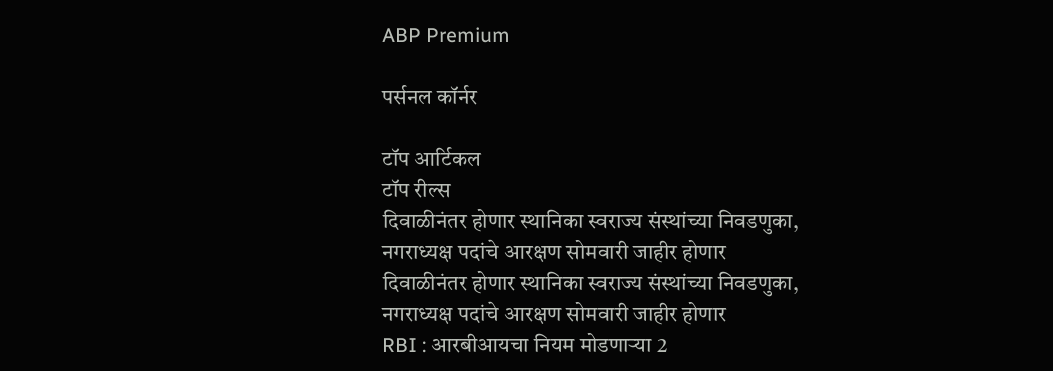ABP Premium

पर्सनल कॉर्नर

टॉप आर्टिकल
टॉप रील्स
दिवाळीनंतर होणार स्थानिका स्वराज्य संस्थांच्या निवडणुका, नगराध्यक्ष पदांचे आरक्षण सोमवारी जाहीर होणार
दिवाळीनंतर होणार स्थानिका स्वराज्य संस्थांच्या निवडणुका, नगराध्यक्ष पदांचे आरक्षण सोमवारी जाहीर होणार
RBI : आरबीआयचा नियम मोडणाऱ्या 2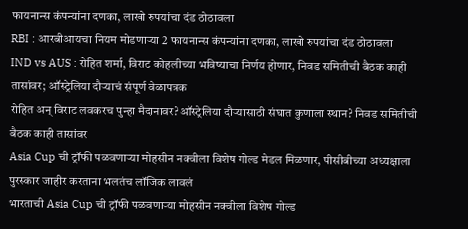फायनान्स कंपन्यांना दणका, लाखो रुपयांचा दंड ठोठावला
RBI : आरबीआयचा नियम मोडणाऱ्या 2 फायनान्स कंपन्यांना दणका, लाखो रुपयांचा दंड ठोठावला
IND vs AUS : रोहित शर्मा, विराट कोहलीच्या भविष्याचा निर्णय होणार, निवड समितीची बैठक काही तासांवर; ऑस्ट्रेलिया दौऱ्याचं संपूर्ण वेळापत्रक
रोहित अन् विराट लवकरच पुन्हा मैदानावर?ऑस्ट्रेलिया दौऱ्यासाठी संघात कुणाला स्थान? निवड समितीची बैठक काही तासांवर
Asia Cup ची ट्रॉफी पळवणाऱ्या मोहसीन नक्वीला विशेष गोल्ड मेडल मिळणार, पीसीबीच्या अध्यक्षाला पुरस्कार जाहीर करताना भलतंच लॉजिक लावलं
भारताची Asia Cup ची ट्रॉफी पळवणाऱ्या मोहसीन नक्वीला विशेष गोल्ड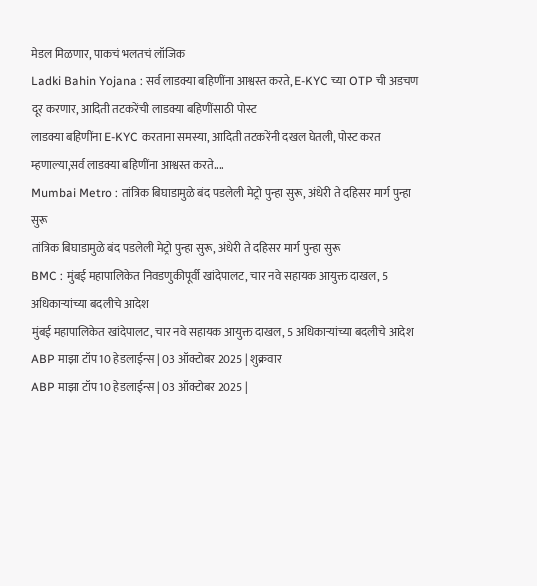मेडल मिळणार, पाकचं भलतचं लॉजिक
Ladki Bahin Yojana : सर्व लाडक्या बहिणींना आश्वस्त करते, E-KYC च्या OTP ची अडचण दूर करणार, आदिती तटकरेंची लाडक्या बहिणींसाठी पोस्ट
लाडक्या बहिणींना E-KYC करताना समस्या, आदिती तटकरेंनी दखल घेतली, पोस्ट करत म्हणाल्या,सर्व लाडक्या बहिणींना आश्वस्त करते....
Mumbai Metro : तांत्रिक बिघाडामुळे बंद पडलेली मेट्रो पुन्हा सुरू, अंधेरी ते दहिसर मार्ग पुन्हा सुरू
तांत्रिक बिघाडामुळे बंद पडलेली मेट्रो पुन्हा सुरू, अंधेरी ते दहिसर मार्ग पुन्हा सुरू
BMC : मुंबई महापालिकेत निवडणुकीपूर्वी खांदेपालट, चार नवे सहायक आयुक्त दाखल, 5 अधिकाऱ्यांच्या बदलीचे आदेश
मुंबई महापालिकेत खांदेपालट, चार नवे सहायक आयुक्त दाखल, 5 अधिकाऱ्यांच्या बदलीचे आदेश
ABP माझा टॉप 10 हेडलाईन्स | 03 ऑक्टोबर 2025 | शुक्रवार
ABP माझा टॉप 10 हेडलाईन्स | 03 ऑक्टोबर 2025 |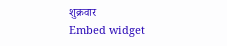शुक्रवार
Embed widget